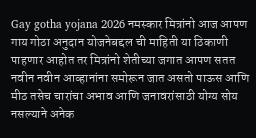Gay gotha yojana 2026 नमस्कार मित्रांनो आज आपण गाय गोठा अनुदान योजनेबद्दल ची माहिती या ठिकाणी पाहणार आहोत तर मित्रांनो शेतीच्या जगात आपण सतत नवीन नवीन आव्हानांना समोरून जात असतो पाऊस आणि मीठ तसेच चारांचा अभाव आणि जनावरांसाठी योग्य सोय नसल्याने अनेक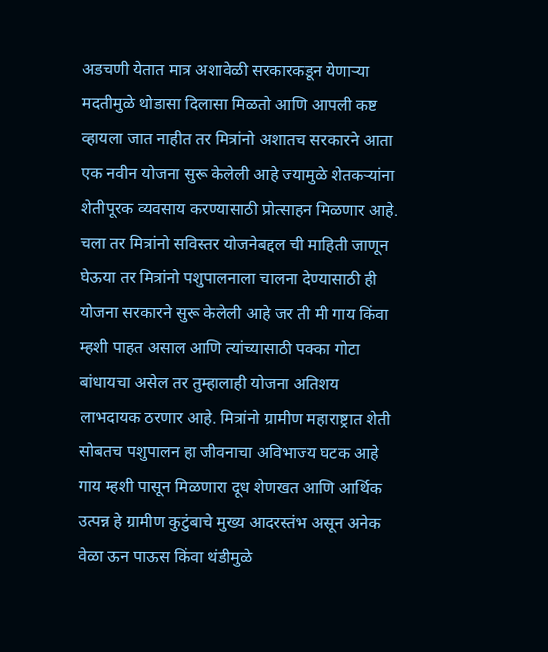अडचणी येतात मात्र अशावेळी सरकारकडून येणाऱ्या मदतीमुळे थोडासा दिलासा मिळतो आणि आपली कष्ट व्हायला जात नाहीत तर मित्रांनो अशातच सरकारने आता एक नवीन योजना सुरू केलेली आहे ज्यामुळे शेतकऱ्यांना शेतीपूरक व्यवसाय करण्यासाठी प्रोत्साहन मिळणार आहे.
चला तर मित्रांनो सविस्तर योजनेबद्दल ची माहिती जाणून घेऊया तर मित्रांनो पशुपालनाला चालना देण्यासाठी ही योजना सरकारने सुरू केलेली आहे जर ती मी गाय किंवा म्हशी पाहत असाल आणि त्यांच्यासाठी पक्का गोटा बांधायचा असेल तर तुम्हालाही योजना अतिशय लाभदायक ठरणार आहे. मित्रांनो ग्रामीण महाराष्ट्रात शेती सोबतच पशुपालन हा जीवनाचा अविभाज्य घटक आहे गाय म्हशी पासून मिळणारा दूध शेणखत आणि आर्थिक उत्पन्न हे ग्रामीण कुटुंबाचे मुख्य आदरस्तंभ असून अनेक वेळा ऊन पाऊस किंवा थंडीमुळे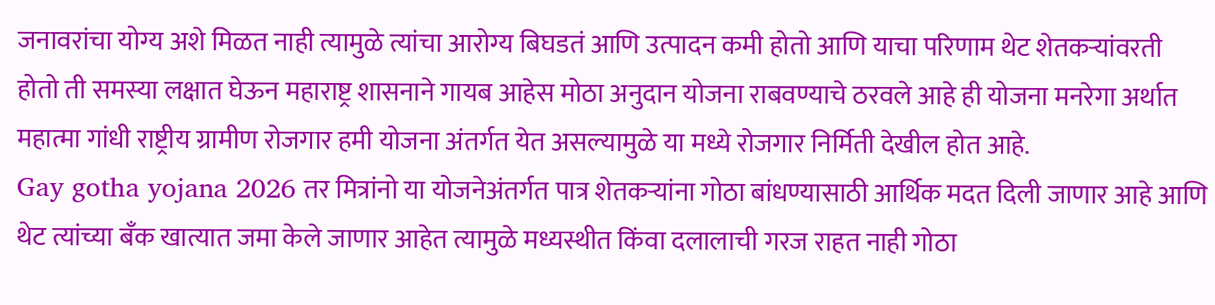जनावरांचा योग्य अशे मिळत नाही त्यामुळे त्यांचा आरोग्य बिघडतं आणि उत्पादन कमी होतो आणि याचा परिणाम थेट शेतकऱ्यांवरती होतो ती समस्या लक्षात घेऊन महाराष्ट्र शासनाने गायब आहेस मोठा अनुदान योजना राबवण्याचे ठरवले आहे ही योजना मनरेगा अर्थात महात्मा गांधी राष्ट्रीय ग्रामीण रोजगार हमी योजना अंतर्गत येत असल्यामुळे या मध्ये रोजगार निर्मिती देखील होत आहे.
Gay gotha yojana 2026 तर मित्रांनो या योजनेअंतर्गत पात्र शेतकऱ्यांना गोठा बांधण्यासाठी आर्थिक मदत दिली जाणार आहे आणि थेट त्यांच्या बँक खात्यात जमा केले जाणार आहेत त्यामुळे मध्यस्थीत किंवा दलालाची गरज राहत नाही गोठा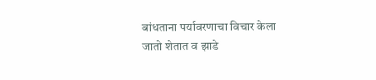बांधताना पर्यावरणाचा विचार केला जातो शेतात व झाडे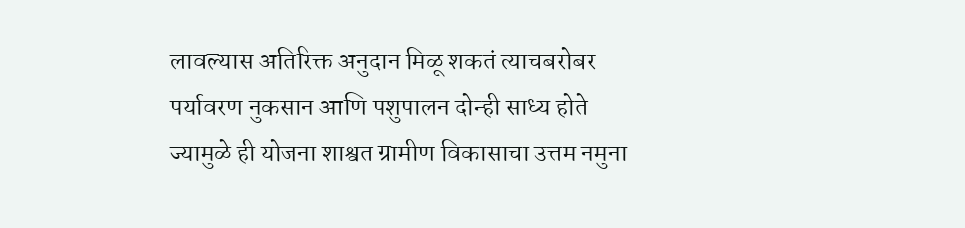लावल्यास अतिरिक्त अनुदान मिळू शकतं त्याचबरोबर पर्यावरण नुकसान आणि पशुपालन दोन्ही साध्य होते ज्यामुळे ही योजना शाश्वत ग्रामीण विकासाचा उत्तम नमुना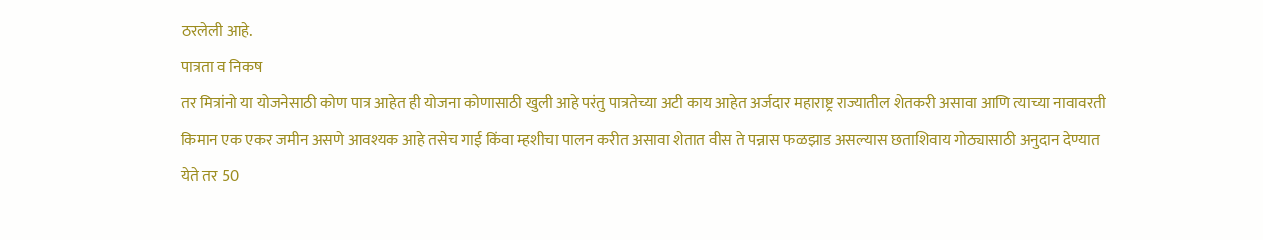ठरलेली आहे.
पात्रता व निकष
तर मित्रांनो या योजनेसाठी कोण पात्र आहेत ही योजना कोणासाठी खुली आहे परंतु पात्रतेच्या अटी काय आहेत अर्जदार महाराष्ट्र राज्यातील शेतकरी असावा आणि त्याच्या नावावरती किमान एक एकर जमीन असणे आवश्यक आहे तसेच गाई किंवा म्हशीचा पालन करीत असावा शेतात वीस ते पन्नास फळझाड असल्यास छताशिवाय गोठ्यासाठी अनुदान देण्यात येते तर 50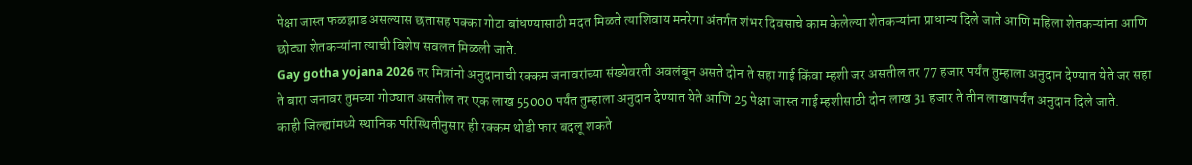पेक्षा जास्त फळझाड असल्यास छतासह पक्का गोटा बांधण्यासाठी मदत मिळते त्याशिवाय मनरेगा अंतर्गत शंभर दिवसाचे काम केलेल्या शेतकऱ्यांना प्राधान्य दिले जाते आणि महिला शेतकऱ्यांना आणि छोट्या शेतकऱ्यांना त्याची विशेष सवलत मिळली जाते.
Gay gotha yojana 2026 तर मित्रांनो अनुदानाची रक्कम जनावरांच्या संख्येवरती अवलंबून असते दोन ते सहा गाई किंवा म्हशी जर असतील तर 77 हजार पर्यंत तुम्हाला अनुदान देण्यात येते जर सहा ते बारा जनावर तुमच्या गोठ्यात असतील तर एक लाख 55000 पर्यंत तुम्हाला अनुदान देण्यात येते आणि 25 पेक्षा जास्त गाई म्हशीसाठी दोन लाख 31 हजार ते तीन लाखापर्यंत अनुदान दिले जाते.
काही जिल्ह्यांमध्ये स्थानिक परिस्थितीनुसार ही रक्कम थोडी फार बदलू शकते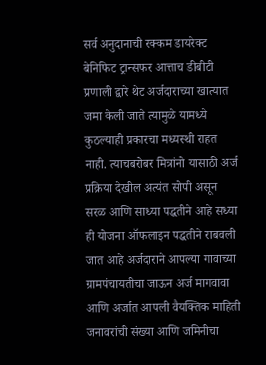सर्व अनुदानाची रक्कम डायरेक्ट बेनिफिट ट्रान्सफर आत्ताच डीबीटी प्रणाली द्वारे थेट अर्जदाराच्या खात्यात जमा केली जाते त्यामुळे यामध्ये कुठल्याही प्रकारचा मध्यस्थी राहत नाही. त्याचबरोबर मित्रांनो यासाठी अर्ज प्रक्रिया देखील अत्यंत सोपी असून सरळ आणि साध्या पद्धतीने आहे सध्या ही योजना ऑफलाइन पद्धतीने राबवली जात आहे अर्जदाराने आपल्या गावाच्या ग्रामपंचायतीचा जाऊन अर्ज मागवावा आणि अर्जात आपली वैयक्तिक माहिती जनावरांची संख्या आणि जमिनीचा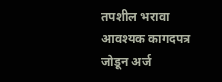तपशील भरावा आवश्यक कागदपत्र जोडून अर्ज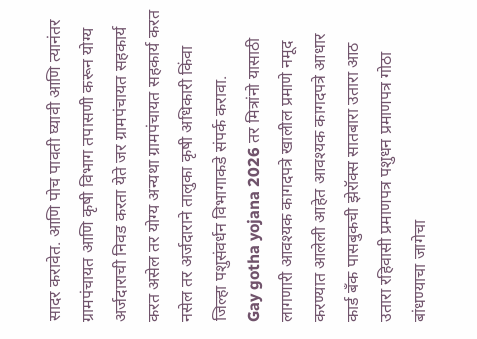सादर करावेत. आणि पोच पावती घ्यावी आणि त्यानंतर ग्रामपंचायत आणि कृषी विभाग तपासणी करून योग्य अर्जदाराची निवड करता येते जर ग्रामपंचायत सहकार्य करत असेल तर योग्य अन्यथा ग्रामपंचायत सहकार्य करत नसेल तर अर्जदाराने तालुका कृषी अधिकारी किंवा जिल्हा पशुसंवर्धन विभागाकडे संपर्क करावा.
Gay gotha yojana 2026 तर मित्रांनो यासाठी लागणारी आवश्यक कागदपत्रे खालील प्रमाणे नमूद करण्यात आलेली आहेत आवश्यक कागदपत्रे आधार कार्ड बँक पासबुकची झेरॉक्स सातबारा उतारा आठ उतारा रहिवासी प्रमाणपत्र पशुधन प्रमाणपत्र गोठा बांधण्याचा जागेचा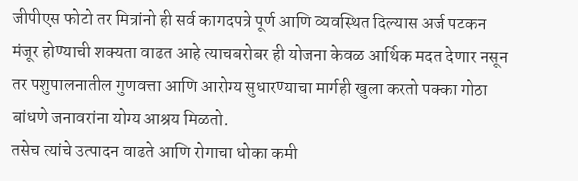जीपीएस फोटो तर मित्रांनो ही सर्व कागदपत्रे पूर्ण आणि व्यवस्थित दिल्यास अर्ज पटकन मंजूर होण्याची शक्यता वाढत आहे त्याचबरोबर ही योजना केवळ आर्थिक मदत देणार नसून तर पशुपालनातील गुणवत्ता आणि आरोग्य सुधारण्याचा मार्गही खुला करतो पक्का गोठा बांधणे जनावरांना योग्य आश्रय मिळतो.
तसेच त्यांचे उत्पादन वाढते आणि रोगाचा धोका कमी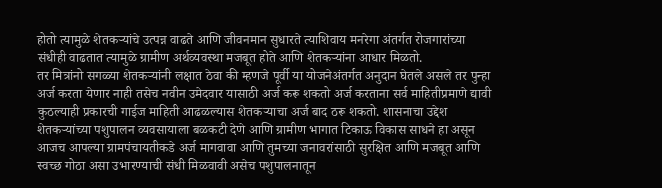होतो त्यामुळे शेतकऱ्यांचे उत्पन्न वाढते आणि जीवनमान सुधारते त्याशिवाय मनरेगा अंतर्गत रोजगारांच्या संधीही वाढतात त्यामुळे ग्रामीण अर्थव्यवस्था मजबूत होते आणि शेतकऱ्यांना आधार मिळतो.
तर मित्रांनो सगळ्या शेतकऱ्यांनी लक्षात ठेवा की म्हणजे पूर्वी या योजनेअंतर्गत अनुदान घेतले असले तर पुन्हा अर्ज करता येणार नाही तसेच नवीन उमेदवार यासाठी अर्ज करू शकतो अर्ज करताना सर्व माहितीप्रमाणे द्यावी कुठल्याही प्रकारची गाईज माहिती आढळल्यास शेतकऱ्याचा अर्ज बाद ठरू शकतो. शासनाचा उद्देश शेतकऱ्यांच्या पशुपालन व्यवसायाला बळकटी देणे आणि ग्रामीण भागात टिकाऊ विकास साधने हा असून आजच आपल्या ग्रामपंचायतीकडे अर्ज मागवावा आणि तुमच्या जनावरांसाठी सुरक्षित आणि मजबूत आणि स्वच्छ गोठा असा उभारण्याची संधी मिळवावी असेच पशुपालनातून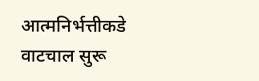आत्मनिर्भत्तीकडे वाटचाल सुरू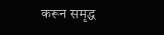करून समृद्ध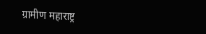ग्रामीण महाराष्ट्र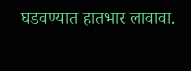घडवण्यात हातभार लावावा.